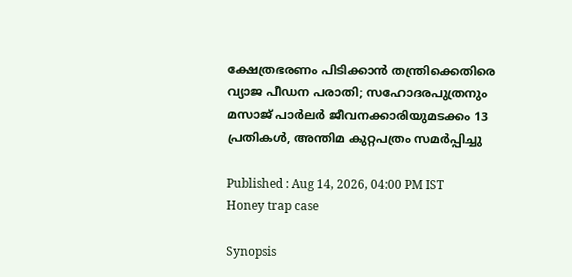ക്ഷേത്രഭരണം പിടിക്കാന്‍ തന്ത്രിക്കെതിരെ വ്യാജ പീഡന പരാതി; സഹോദരപുത്രനും മസാജ് പാർലർ ജീവനക്കാരിയുമടക്കം 13 പ്രതികൾ, അന്തിമ കുറ്റപത്രം സമര്‍പ്പിച്ചു

Published : Aug 14, 2026, 04:00 PM IST
Honey trap case

Synopsis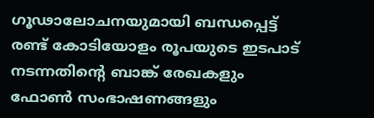ഗൂഢാലോചനയുമായി ബന്ധപ്പെട്ട് രണ്ട് കോടിയോളം രൂപയുടെ ഇടപാട് നടന്നതിന്റെ ബാങ്ക് രേഖകളും ഫോണ്‍ സംഭാഷണങ്ങളും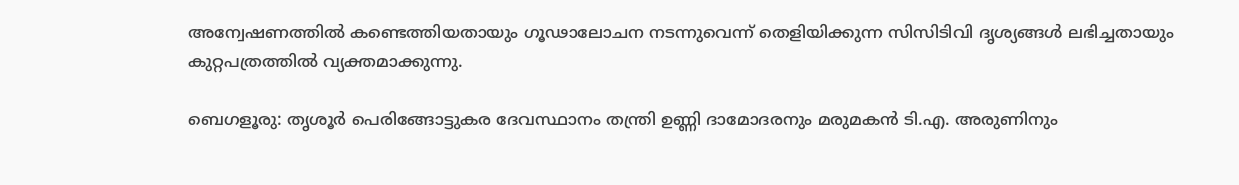അന്വേഷണത്തില്‍ കണ്ടെത്തിയതായും ഗൂഢാലോചന നടന്നുവെന്ന് തെളിയിക്കുന്ന സിസിടിവി ദൃശ്യങ്ങള്‍ ലഭിച്ചതായും കുറ്റപത്രത്തില്‍ വ്യക്തമാക്കുന്നു.

ബെഗളൂരു: തൃശൂര്‍ പെരിങ്ങോട്ടുകര ദേവസ്ഥാനം തന്ത്രി ഉണ്ണി ദാമോദരനും മരുമകന്‍ ടി.എ. അരുണിനും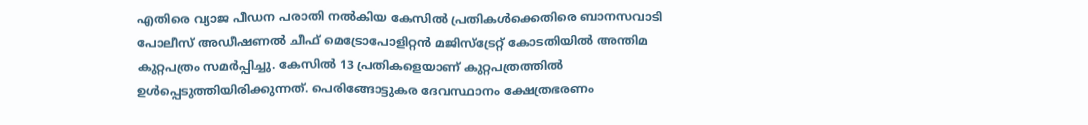എതിരെ വ്യാജ പീഡന പരാതി നല്‍കിയ കേസില്‍ പ്രതികള്‍ക്കെതിരെ ബാനസവാടി പോലീസ് അഡീഷണല്‍ ചീഫ് മെട്രോപോളിറ്റന്‍ മജിസ്ട്രേറ്റ് കോടതിയില്‍ അന്തിമ കുറ്റപത്രം സമര്‍പ്പിച്ചു. കേസില്‍ 13 പ്രതികളെയാണ് കുറ്റപത്രത്തില്‍ ഉള്‍പ്പെടുത്തിയിരിക്കുന്നത്. പെരിങ്ങോട്ടുകര ദേവസ്ഥാനം ക്ഷേത്രഭരണം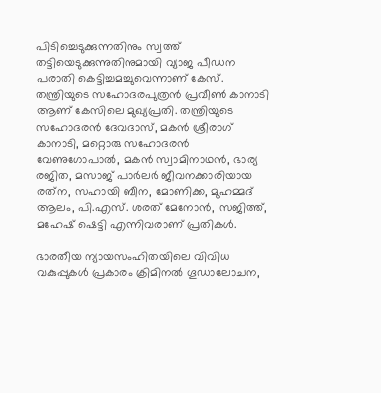പിടിച്ചെടുക്കുന്നതിനും സ്വത്ത് തട്ടിയെടുക്കുന്നുതിനുമായി വ്യാജ പീഡന പരാതി കെട്ടിച്ചമച്ചുവെന്നാണ് കേസ്. തന്ത്രിയുടെ സഹോദരപുത്രന്‍ പ്രവീണ്‍ കാനാടി ആണ് കേസിലെ മുഖ്യപ്രതി. തന്ത്രിയുടെ സഹോദരന്‍ ദേവദാസ്, മകന്‍ ശ്രീരാഗ് കാനാടി, മറ്റൊരു സഹോദരന്‍ വേണുഗോപാല്‍, മകന്‍ സ്വാമിനാഥന്‍, ഭാര്യ രജിത, മസാജ് പാര്‍ലര്‍ ജീവനക്കാരിയായ രത്‌ന, സഹായി ബീന, മോണിക്ക, മുഹമ്മദ് ആലം, പി.എസ്. ശരത് മേനോന്‍, സജിത്ത്, മഹേഷ് ഷെട്ടി എന്നിവരാണ് പ്രതികള്‍.

ഭാരതീയ ന്യായസംഹിതയിലെ വിവിധ വകുപ്പുകള്‍ പ്രകാരം ക്രിമിനല്‍ ഗൂഡാലോചന,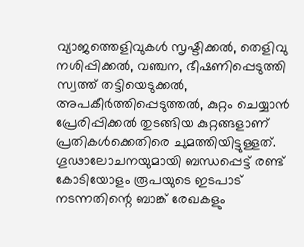വ്യാജത്തെളിവുകള്‍ സൃഷ്ടിക്കല്‍, തെളിവു നശിപ്പിക്കല്‍, വഞ്ചന, ഭീഷണിപ്പെടുത്തി സ്വത്ത് തട്ടിയെടുക്കല്‍, അപകീര്‍ത്തിപ്പെടുത്തല്‍, കുറ്റം ചെയ്യാന്‍ പ്രേരിപ്പിക്കല്‍ തുടങ്ങിയ കുറ്റങ്ങളാണ് പ്രതികള്‍ക്കെതിരെ ചുമത്തിയിട്ടുള്ളത്. ഗൂഢാലോചനയുമായി ബന്ധപ്പെട്ട് രണ്ട് കോടിയോളം രൂപയുടെ ഇടപാട് നടന്നതിന്റെ ബാങ്ക് രേഖകളും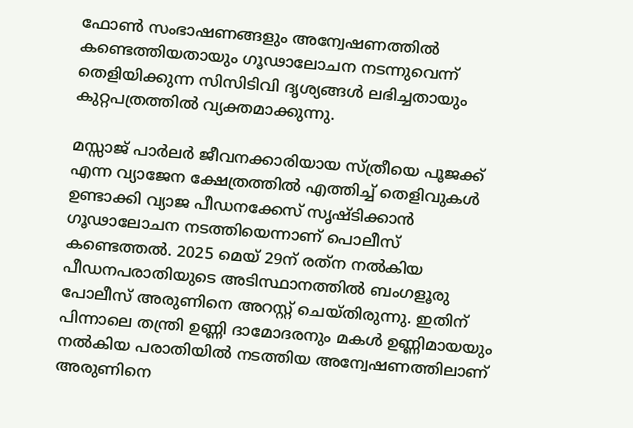ഫോണ്‍ സംഭാഷണങ്ങളും അന്വേഷണത്തില്‍ കണ്ടെത്തിയതായും ഗൂഢാലോചന നടന്നുവെന്ന് തെളിയിക്കുന്ന സിസിടിവി ദൃശ്യങ്ങള്‍ ലഭിച്ചതായും കുറ്റപത്രത്തില്‍ വ്യക്തമാക്കുന്നു.

മസ്സാജ് പാര്‍ലര്‍ ജീവനക്കാരിയായ സ്ത്രീയെ പൂജക്ക് എന്ന വ്യാജേന ക്ഷേത്രത്തില്‍ എത്തിച്ച് തെളിവുകള്‍ ഉണ്ടാക്കി വ്യാജ പീഡനക്കേസ് സൃഷ്ടിക്കാന്‍ ഗൂഢാലോചന നടത്തിയെന്നാണ് പൊലീസ് കണ്ടെത്തല്‍. 2025 മെയ് 29ന് രത്‌ന നല്‍കിയ പീഡനപരാതിയുടെ അടിസ്ഥാനത്തില്‍ ബംഗളൂരു പോലീസ് അരുണിനെ അറസ്റ്റ് ചെയ്തിരുന്നു. ഇതിന് പിന്നാലെ തന്ത്രി ഉണ്ണി ദാമോദരനും മകള്‍ ഉണ്ണിമായയും നല്‍കിയ പരാതിയില്‍ നടത്തിയ അന്വേഷണത്തിലാണ് അരുണിനെ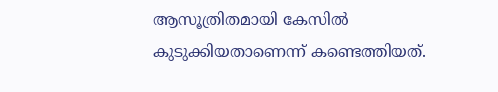ആസൂത്രിതമായി കേസില്‍ കുടുക്കിയതാണെന്ന് കണ്ടെത്തിയത്.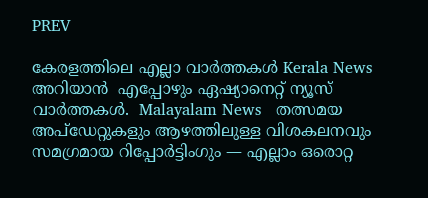PREV

കേരളത്തിലെ എല്ലാ വാർത്തകൾ Kerala News അറിയാൻ  എപ്പോഴും ഏഷ്യാനെറ്റ് ന്യൂസ് വാർത്തകൾ.  Malayalam News   തത്സമയ അപ്‌ഡേറ്റുകളും ആഴത്തിലുള്ള വിശകലനവും സമഗ്രമായ റിപ്പോർട്ടിംഗും — എല്ലാം ഒരൊറ്റ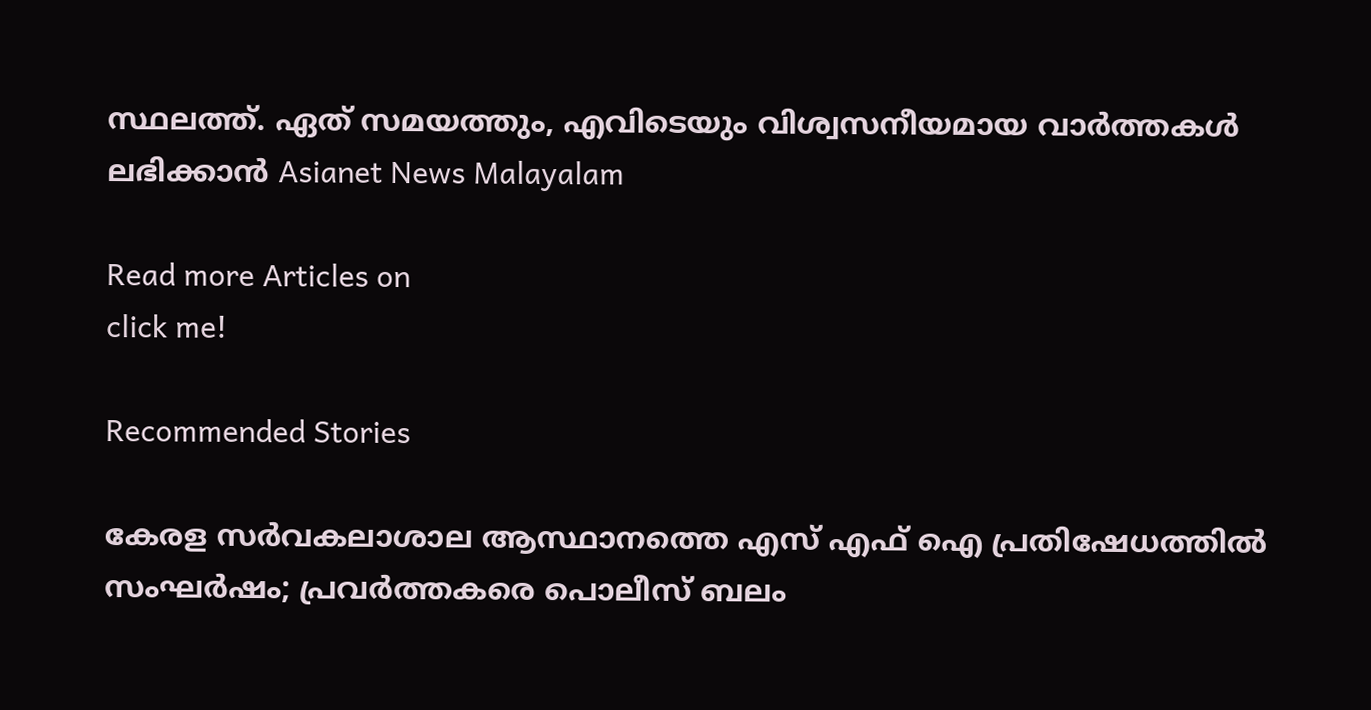സ്ഥലത്ത്. ഏത് സമയത്തും, എവിടെയും വിശ്വസനീയമായ വാർത്തകൾ ലഭിക്കാൻ Asianet News Malayalam

Read more Articles on
click me!

Recommended Stories

കേരള സർവകലാശാല ആസ്ഥാനത്തെ എസ് എഫ് ഐ പ്രതിഷേധത്തിൽ സംഘർഷം; പ്രവർത്തകരെ പൊലീസ് ബലം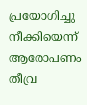പ്രയോഗിച്ചു നീക്കിയെന്ന് ആരോപണം
തീവ്ര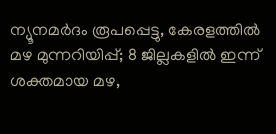ന്യൂനമർദം രൂപപ്പെട്ടു, കേരളത്തിൽ മഴ മുന്നറിയിപ്പ്; 8 ജില്ലകളിൽ ഇന്ന് ശക്തമായ മഴ,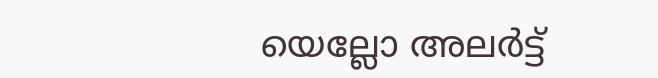യെല്ലോ അലർട്ട്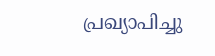പ്രഖ്യാപിച്ചു